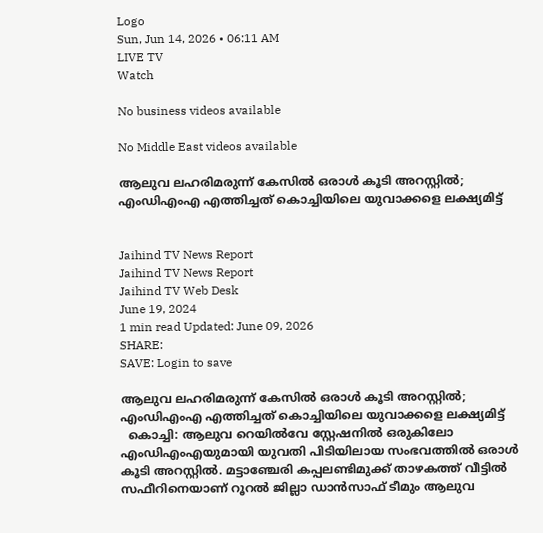Logo
Sun, Jun 14, 2026 • 06:11 AM
LIVE TV
Watch

No business videos available

No Middle East videos available

ആലുവ ലഹരിമരുന്ന് കേസില്‍ ഒരാള്‍ കൂടി അറസ്റ്റില്‍; എംഡിഎംഎ എത്തിച്ചത് കൊച്ചിയിലെ യുവാക്കളെ ലക്ഷ്യമിട്ട്


Jaihind TV News Report
Jaihind TV News Report
Jaihind TV Web Desk
June 19, 2024
1 min read Updated: June 09, 2026
SHARE:
SAVE: Login to save

ആലുവ ലഹരിമരുന്ന് കേസില്‍ ഒരാള്‍ കൂടി അറസ്റ്റില്‍; എംഡിഎംഎ എത്തിച്ചത് കൊച്ചിയിലെ യുവാക്കളെ ലക്ഷ്യമിട്ട്
  കൊച്ചി: ആലുവ റെയിൽവേ സ്റ്റേഷനിൽ ഒരുകിലോ എംഡിഎംഎയുമായി യുവതി പിടിയിലായ സംഭവത്തിൽ ഒരാൾ കൂടി അറസ്റ്റിൽ. മട്ടാഞ്ചേരി കപ്പലണ്ടിമുക്ക് താഴകത്ത് വീട്ടിൽ സഫീറിനെയാണ് റൂറൽ ജില്ലാ ഡാൻസാഫ് ടീമും ആലുവ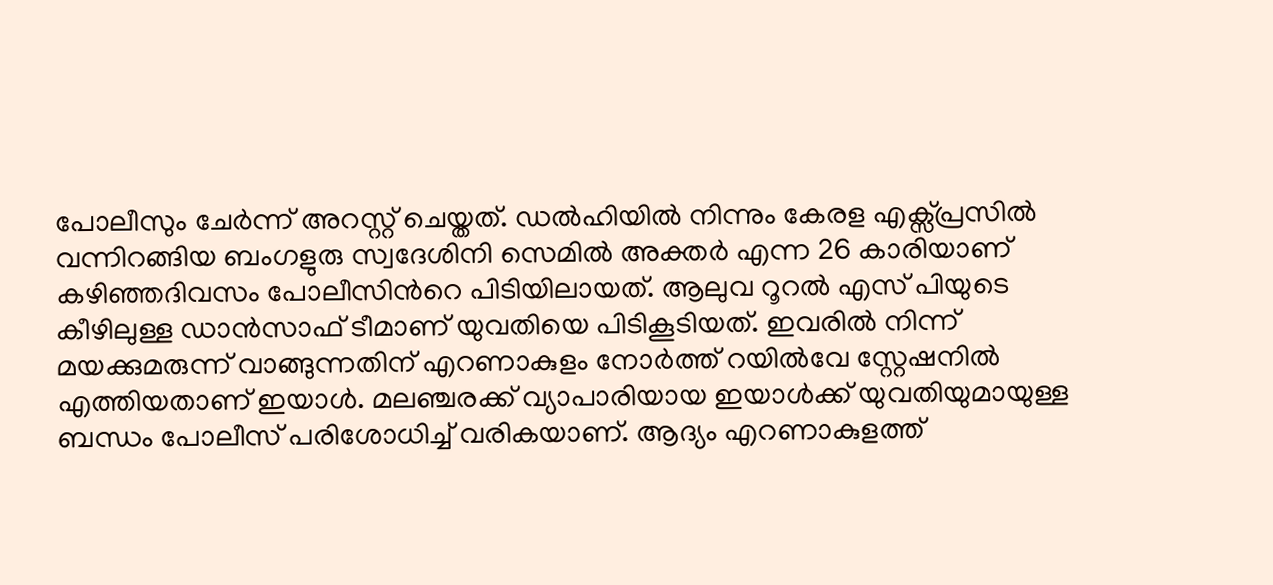പോലീസും ചേർന്ന് അറസ്റ്റ് ചെയ്തത്. ഡല്‍ഹിയില്‍ നിന്നും കേരള എക്സ്പ്രസിൽ വന്നിറങ്ങിയ ബംഗളുരു സ്വദേശിനി സെമിൽ അക്തർ എന്ന 26 കാരിയാണ് കഴിഞ്ഞദിവസം പോലീസിന്‍റെ പിടിയിലായത്. ആലുവ റൂറൽ എസ് പിയുടെ കീഴിലുള്ള ഡാൻസാഫ് ടീമാണ് യുവതിയെ പിടികൂടിയത്. ഇവരിൽ നിന്ന് മയക്കുമരുന്ന് വാങ്ങുന്നതിന് എറണാകുളം നോർത്ത് റയിൽവേ സ്റ്റേഷനിൽ എത്തിയതാണ് ഇയാൾ. മലഞ്ചരക്ക് വ്യാപാരിയായ ഇയാള്‍ക്ക് യുവതിയുമായുള്ള ബന്ധം പോലീസ് പരിശോധിച്ച് വരികയാണ്. ആദ്യം എറണാകുളത്ത്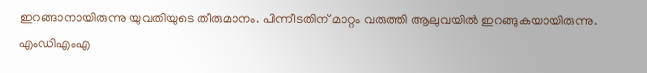ഇറങ്ങാനായിരുന്നു യുവതിയുടെ തീരുമാനം. പിന്നീടതിന് മാറ്റം വരുത്തി ആലുവയിൽ ഇറങ്ങുകയായിരുന്നു. എംഡിഎംഎ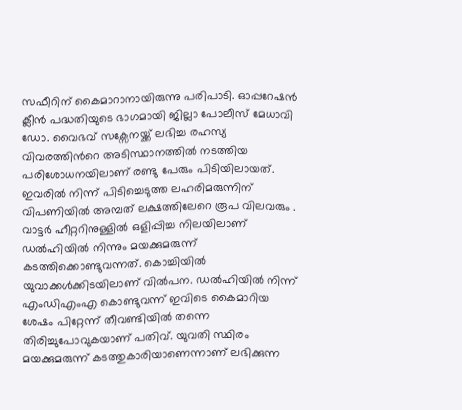സഫീറിന് കൈമാറാനായിരുന്നു പരിപാടി. ഓപ്പറേഷൻ ക്ലീൻ പദ്ധതിയുടെ ഭാഗമായി ജില്ലാ പോലീസ് മേധാവി ഡോ. വൈഭവ് സക്സേനയ്ക്ക് ലഭിച്ച രഹസ്യ വിവരത്തിന്‍റെ അടിസ്ഥാനത്തില്‍ നടത്തിയ പരിശോധനയിലാണ് രണ്ടു പേരും പിടിയിലായത്. ഇവരില്‍ നിന്ന് പിടിച്ചെടുത്ത ലഹരിമരുന്നിന് വിപണിയിൽ അമ്പത് ലക്ഷത്തിലേറെ രൂപ വിലവരും . വാട്ടർ ഹീറ്ററിനുള്ളിൽ ഒളിപ്പിച്ച നിലയിലാണ് ഡൽഹിയിൽ നിന്നും മയക്കുമരുന്ന് കടത്തിക്കൊണ്ടുവന്നത്. കൊച്ചിയിൽ യുവാക്കൾക്കിടയിലാണ് വിൽപന. ഡൽഹിയിൽ നിന്ന് എംഡിഎംഎ കൊണ്ടുവന്ന് ഇവിടെ കൈമാറിയ ശേഷം പിറ്റേന്ന് തീവണ്ടിയിൽ തന്നെ തിരിച്ചുപോവുകയാണ് പതിവ്. യുവതി സ്ഥിരം മയക്കുമരുന്ന് കടത്തുകാരിയാണെന്നാണ് ലഭിക്കുന്ന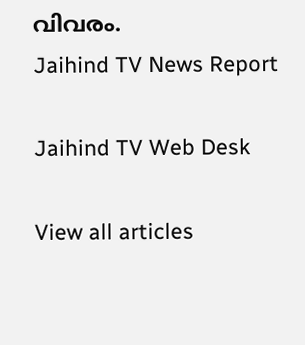വിവരം.
Jaihind TV News Report

Jaihind TV Web Desk

View all articles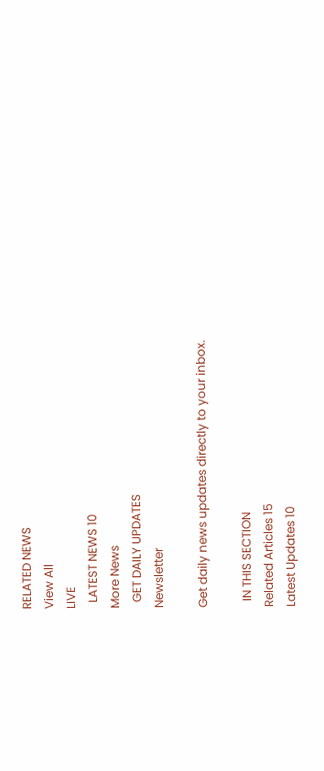RELATED NEWS
View All
LIVE
  LATEST NEWS 10
More News
  GET DAILY UPDATES
Newsletter

Get daily news updates directly to your inbox.

  IN THIS SECTION
Related Articles 15
Latest Updates 10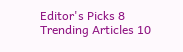Editor's Picks 8
Trending Articles 10